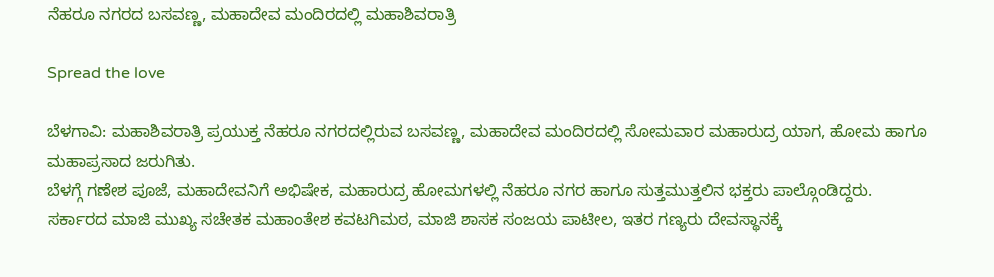ನೆಹರೂ ನಗರದ ಬಸವಣ್ಣ, ಮಹಾದೇವ ಮಂದಿರದಲ್ಲಿ ಮಹಾಶಿವರಾತ್ರಿ

Spread the love

ಬೆಳಗಾವಿ: ಮಹಾಶಿವರಾತ್ರಿ ಪ್ರಯುಕ್ತ ನೆಹರೂ ನಗರದಲ್ಲಿರುವ ಬಸವಣ್ಣ, ಮಹಾದೇವ ಮಂದಿರದಲ್ಲಿ ಸೋಮವಾರ ಮಹಾರುದ್ರ ಯಾಗ, ಹೋಮ ಹಾಗೂ ಮಹಾಪ್ರಸಾದ ಜರುಗಿತು.
ಬೆಳಗ್ಗೆ ಗಣೇಶ ಪೂಜೆ, ಮಹಾದೇವನಿಗೆ ಅಭಿಷೇಕ, ಮಹಾರುದ್ರ ಹೋಮಗಳಲ್ಲಿ ನೆಹರೂ ನಗರ ಹಾಗೂ ಸುತ್ತಮುತ್ತಲಿನ ಭಕ್ತರು ಪಾಲ್ಗೊಂಡಿದ್ದರು.
ಸರ್ಕಾರದ ಮಾಜಿ ಮುಖ್ಯ ಸಚೇತಕ ಮಹಾಂತೇಶ ಕವಟಗಿಮಠ, ಮಾಜಿ ಶಾಸಕ ಸಂಜಯ ಪಾಟೀಲ, ಇತರ ಗಣ್ಯರು ದೇವಸ್ಥಾನಕ್ಕೆ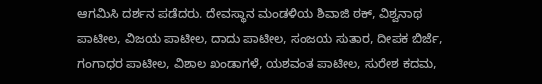ಆಗಮಿಸಿ ದರ್ಶನ ಪಡೆದರು. ದೇವಸ್ಥಾನ ಮಂಡಳಿಯ ಶಿವಾಜಿ ಠಕ್, ವಿಶ್ವನಾಥ ಪಾಟೀಲ, ವಿಜಯ ಪಾಟೀಲ, ದಾದು ಪಾಟೀಲ, ಸಂಜಯ ಸುತಾರ, ದೀಪಕ ಬಿರ್ಜೆ, ಗಂಗಾಧರ ಪಾಟೀಲ, ವಿಶಾಲ ಖಂಡಾಗಳೆ, ಯಶವಂತ ಪಾಟೀಲ, ಸುರೇಶ ಕದಮ,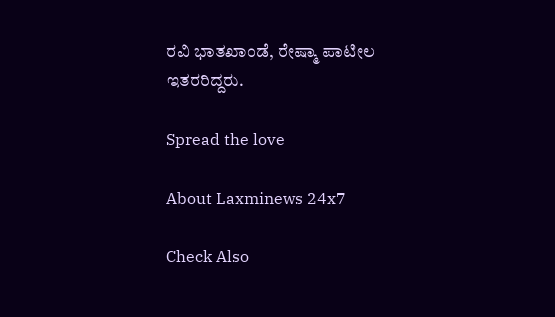ರವಿ ಭಾತಖಾಂಡೆ, ರೇಷ್ಮಾ ಪಾಟೀಲ ಇತರರಿದ್ದರು.

Spread the love

About Laxminews 24x7

Check Also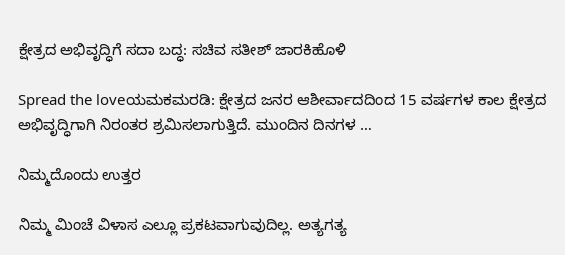ಕ್ಷೇತ್ರದ ಅಭಿವೃದ್ಧಿಗೆ ಸದಾ ಬದ್ಧ: ಸಚಿವ ಸತೀಶ್‌ ಜಾರಕಿಹೊಳಿ

Spread the loveಯಮಕಮರಡಿ: ಕ್ಷೇತ್ರದ ಜನರ ಆಶೀರ್ವಾದದಿಂದ 15 ವರ್ಷಗಳ ಕಾಲ ಕ್ಷೇತ್ರದ ಅಭಿವೃದ್ಧಿಗಾಗಿ ನಿರಂತರ ಶ್ರಮಿಸಲಾಗುತ್ತಿದೆ. ಮುಂದಿನ ದಿನಗಳ …

ನಿಮ್ಮದೊಂದು ಉತ್ತರ

ನಿಮ್ಮ ಮಿಂಚೆ ವಿಳಾಸ ಎಲ್ಲೂ ಪ್ರಕಟವಾಗುವುದಿಲ್ಲ. ಅತ್ಯಗತ್ಯ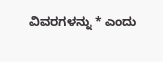ವಿವರಗಳನ್ನು * ಎಂದು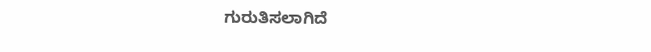ಗುರುತಿಸಲಾಗಿದೆ